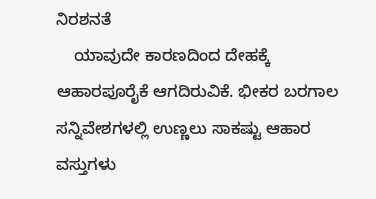ನಿರಶನತೆ
    ಯಾವುದೇ ಕಾರಣದಿಂದ ದೇಹಕ್ಕೆ ಆಹಾರಪೂರೈಕೆ ಆಗದಿರುವಿಕೆ. ಭೀಕರ ಬರಗಾಲ ಸನ್ನಿವೇಶಗಳಲ್ಲಿ ಉಣ್ಣಲು ಸಾಕಷ್ಟು ಆಹಾರ ವಸ್ತುಗಳು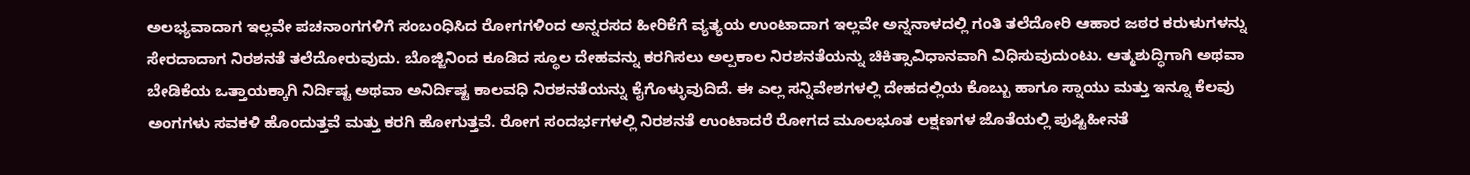ಅಲಭ್ಯವಾದಾಗ ಇಲ್ಲವೇ ಪಚನಾಂಗಗಳಿಗೆ ಸಂಬಂಧಿಸಿದ ರೋಗಗಳಿಂದ ಅನ್ನರಸದ ಹೀರಿಕೆಗೆ ವ್ಯತ್ಯಯ ಉಂಟಾದಾಗ ಇಲ್ಲವೇ ಅನ್ನನಾಳದಲ್ಲಿ ಗಂತಿ ತಲೆದೋರಿ ಆಹಾರ ಜಠರ ಕರುಳುಗಳನ್ನು ಸೇರದಾದಾಗ ನಿರಶನತೆ ತಲೆದೋರುವುದು. ಬೊಜ್ಜಿನಿಂದ ಕೂಡಿದ ಸ್ಥೂಲ ದೇಹವನ್ನು ಕರಗಿಸಲು ಅಲ್ಪಕಾಲ ನಿರಶನತೆಯನ್ನು ಚಿಕಿತ್ಸಾವಿಧಾನವಾಗಿ ವಿಧಿಸುವುದುಂಟು. ಆತ್ಮಶುದ್ಧಿಗಾಗಿ ಅಥವಾ ಬೇಡಿಕೆಯ ಒತ್ತಾಯಕ್ಕಾಗಿ ನಿರ್ದಿಷ್ಟ ಅಥವಾ ಅನಿರ್ದಿಷ್ಟ ಕಾಲವಧಿ ನಿರಶನತೆಯನ್ನು ಕೈಗೊಳ್ಳುವುದಿದೆ. ಈ ಎಲ್ಲ ಸನ್ನಿವೇಶಗಳಲ್ಲಿ ದೇಹದಲ್ಲಿಯ ಕೊಬ್ಬು ಹಾಗೂ ಸ್ನಾಯು ಮತ್ತು ಇನ್ನೂ ಕೆಲವು ಅಂಗಗಳು ಸವಕಳಿ ಹೊಂದುತ್ತವೆ ಮತ್ತು ಕರಗಿ ಹೋಗುತ್ತವೆ. ರೋಗ ಸಂದರ್ಭಗಳಲ್ಲಿ ನಿರಶನತೆ ಉಂಟಾದರೆ ರೋಗದ ಮೂಲಭೂತ ಲಕ್ಷಣಗಳ ಜೊತೆಯಲ್ಲಿ ಪುಷ್ಟಿಹೀನತೆ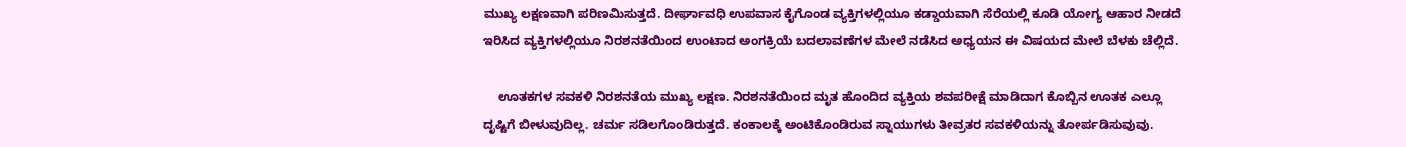ಮುಖ್ಯ ಲಕ್ಷಣವಾಗಿ ಪರಿಣಮಿಸುತ್ತದೆ. ದೀರ್ಘಾವಧಿ ಉಪವಾಸ ಕೈಗೊಂಡ ವ್ಯಕ್ತಿಗಳಲ್ಲಿಯೂ ಕಡ್ಡಾಯವಾಗಿ ಸೆರೆಯಲ್ಲಿ ಕೂಡಿ ಯೋಗ್ಯ ಆಹಾರ ನೀಡದೆ ಇರಿಸಿದ ವ್ಯಕ್ತಿಗಳಲ್ಲಿಯೂ ನಿರಶನತೆಯಿಂದ ಉಂಟಾದ ಅಂಗಕ್ರಿಯೆ ಬದಲಾವಣೆಗಳ ಮೇಲೆ ನಡೆಸಿದ ಅಧ್ಯಯನ ಈ ವಿಷಯದ ಮೇಲೆ ಬೆಳಕು ಚೆಲ್ಲಿದೆ.

    ಊತಕಗಳ ಸವಕಳಿ ನಿರಶನತೆಯ ಮುಖ್ಯ ಲಕ್ಷಣ. ನಿರಶನತೆಯಿಂದ ಮೃತ ಹೊಂದಿದ ವ್ಯಕ್ತಿಯ ಶವಪರೀಕ್ಷೆ ಮಾಡಿದಾಗ ಕೊಬ್ಬಿನ ಊತಕ ಎಲ್ಲೂ ದೃಷ್ಟಿಗೆ ಬೀಳುವುದಿಲ್ಲ. ಚರ್ಮ ಸಡಿಲಗೊಂಡಿರುತ್ತದೆ. ಕಂಕಾಲಕ್ಕೆ ಅಂಟಿಕೊಂಡಿರುವ ಸ್ನಾಯುಗಳು ತೀವ್ರತರ ಸವಕಳಿಯನ್ನು ತೋರ್ಪಡಿಸುವುವು.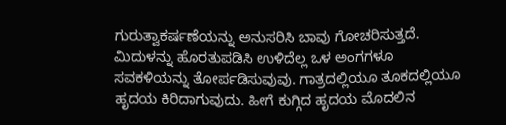ಗುರುತ್ವಾಕರ್ಷಣೆಯನ್ನು ಅನುಸರಿಸಿ ಬಾವು ಗೋಚರಿಸುತ್ತದೆ. ಮಿದುಳನ್ನು ಹೊರತುಪಡಿಸಿ ಉಳಿದೆಲ್ಲ ಒಳ ಅಂಗಗಳೂ ಸವಕಳಿಯನ್ನು ತೋರ್ಪಡಿಸುವುವು. ಗಾತ್ರದಲ್ಲಿಯೂ ತೂಕದಲ್ಲಿಯೂ ಹೃದಯ ಕಿರಿದಾಗುವುದು. ಹೀಗೆ ಕುಗ್ಗಿದ ಹೃದಯ ಮೊದಲಿನ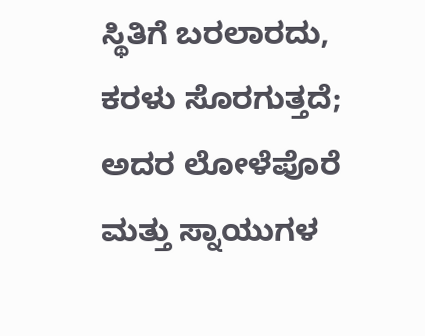ಸ್ಥಿತಿಗೆ ಬರಲಾರದು, ಕರಳು ಸೊರಗುತ್ತದೆ; ಅದರ ಲೋಳೆಪೊರೆ ಮತ್ತು ಸ್ನಾಯುಗಳ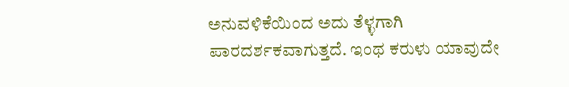ಅನುವಳಿಕೆಯಿಂದ ಅದು ತೆಳ್ಳಗಾಗಿ ಪಾರದರ್ಶಕವಾಗುತ್ತದೆ. ಇಂಥ ಕರುಳು ಯಾವುದೇ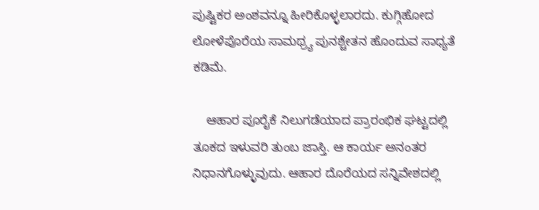ಪುಷ್ಟಿಕರ ಅಂಶವನ್ನೂ ಹೀರಿಕೊಳ್ಳಲಾರದು. ಕುಗ್ಗಿಹೋದ ಲೋಳೆಪೊರೆಯ ಸಾಮಥ್ರ್ಯ ಪುನಶ್ಚೇತನ ಹೊಂದುವ ಸಾಧ್ಯತೆ ಕಡಿಮೆ.

    ಆಹಾರ ಪೂರೈಕೆ ನಿಲುಗಡೆಯಾದ ಪ್ರಾರಂಭಿಕ ಘಟ್ಟದಲ್ಲಿ ತೂಕದ ಇಳುವರಿ ತುಂಬ ಜಾಸ್ತಿ. ಆ ಕಾರ್ಯ ಅನಂತರ ನಿಧಾನಗೊಳ್ಳುವುದು. ಆಹಾರ ದೊರೆಯದ ಸನ್ನಿವೇಶದಲ್ಲಿ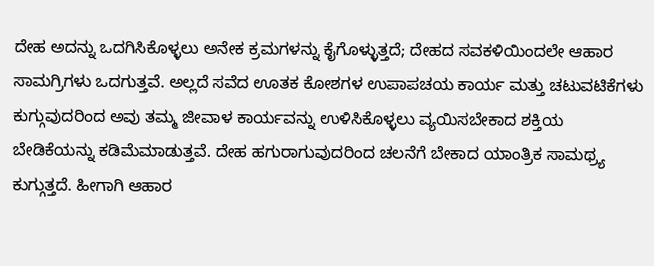ದೇಹ ಅದನ್ನು ಒದಗಿಸಿಕೊಳ್ಳಲು ಅನೇಕ ಕ್ರಮಗಳನ್ನು ಕೈಗೊಳ್ಳುತ್ತದೆ; ದೇಹದ ಸವಕಳಿಯಿಂದಲೇ ಆಹಾರ ಸಾಮಗ್ರಿಗಳು ಒದಗುತ್ತವೆ. ಅಲ್ಲದೆ ಸವೆದ ಊತಕ ಕೋಶಗಳ ಉಪಾಪಚಯ ಕಾರ್ಯ ಮತ್ತು ಚಟುವಟಿಕೆಗಳು ಕುಗ್ಗುವುದರಿಂದ ಅವು ತಮ್ಮ ಜೀವಾಳ ಕಾರ್ಯವನ್ನು ಉಳಿಸಿಕೊಳ್ಳಲು ವ್ಯಯಿಸಬೇಕಾದ ಶಕ್ತಿಯ ಬೇಡಿಕೆಯನ್ನು ಕಡಿಮೆಮಾಡುತ್ತವೆ. ದೇಹ ಹಗುರಾಗುವುದರಿಂದ ಚಲನೆಗೆ ಬೇಕಾದ ಯಾಂತ್ರಿಕ ಸಾಮಥ್ರ್ಯ ಕುಗ್ಗುತ್ತದೆ. ಹೀಗಾಗಿ ಆಹಾರ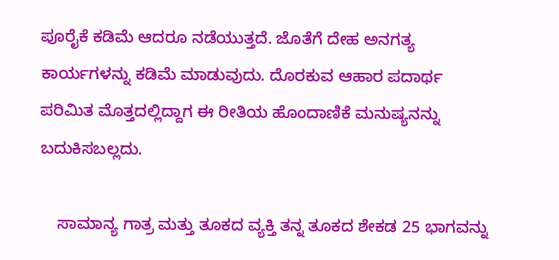ಪೂರೈಕೆ ಕಡಿಮೆ ಆದರೂ ನಡೆಯುತ್ತದೆ. ಜೊತೆಗೆ ದೇಹ ಅನಗತ್ಯ ಕಾರ್ಯಗಳನ್ನು ಕಡಿಮೆ ಮಾಡುವುದು. ದೊರಕುವ ಆಹಾರ ಪದಾರ್ಥ ಪರಿಮಿತ ಮೊತ್ತದಲ್ಲಿದ್ದಾಗ ಈ ರೀತಿಯ ಹೊಂದಾಣಿಕೆ ಮನುಷ್ಯನನ್ನು ಬದುಕಿಸಬಲ್ಲದು.

    ಸಾಮಾನ್ಯ ಗಾತ್ರ ಮತ್ತು ತೂಕದ ವ್ಯಕ್ತಿ ತನ್ನ ತೂಕದ ಶೇಕಡ 25 ಭಾಗವನ್ನು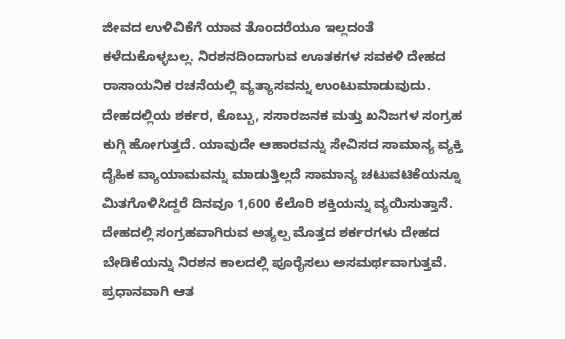ಜೀವದ ಉಳಿವಿಕೆಗೆ ಯಾವ ತೊಂದರೆಯೂ ಇಲ್ಲದಂತೆ ಕಳೆದುಕೊಳ್ಳಬಲ್ಲ. ನಿರಶನದಿಂದಾಗುವ ಊತಕಗಳ ಸವಕಳಿ ದೇಹದ ರಾಸಾಯನಿಕ ರಚನೆಯಲ್ಲಿ ವ್ಯತ್ಯಾಸವನ್ನು ಉಂಟುಮಾಡುವುದು. ದೇಹದಲ್ಲಿಯ ಶರ್ಕರ, ಕೊಬ್ಬು, ಸಸಾರಜನಕ ಮತ್ತು ಖನಿಜಗಳ ಸಂಗ್ರಹ ಕುಗ್ಗಿ ಹೋಗುತ್ತದೆ. ಯಾವುದೇ ಆಹಾರವನ್ನು ಸೇವಿಸದ ಸಾಮಾನ್ಯ ವ್ಯಕ್ತಿ ದೈಹಿಕ ವ್ಯಾಯಾಮವನ್ನು ಮಾಡುತ್ತಿಲ್ಲದೆ ಸಾಮಾನ್ಯ ಚಟುವಟಿಕೆಯನ್ನೂ ಮಿತಗೊಳಿಸಿದ್ದರೆ ದಿನವೂ 1,600 ಕೆಲೊರಿ ಶಕ್ತಿಯನ್ನು ವ್ಯಯಿಸುತ್ತಾನೆ. ದೇಹದಲ್ಲಿ ಸಂಗ್ರಹವಾಗಿರುವ ಅತ್ಯಲ್ಪ ಮೊತ್ತದ ಶರ್ಕರಗಳು ದೇಹದ ಬೇಡಿಕೆಯನ್ನು ನಿರಶನ ಕಾಲದಲ್ಲಿ ಪೂರೈಸಲು ಅಸಮರ್ಥವಾಗುತ್ತವೆ. ಪ್ರಧಾನವಾಗಿ ಆತ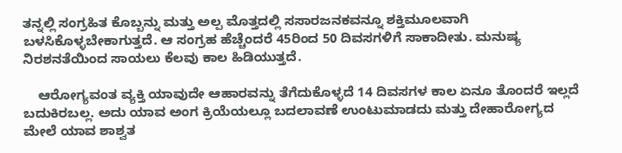ತನ್ನಲ್ಲಿ ಸಂಗ್ರಹಿತ ಕೊಬ್ಬನ್ನು ಮತ್ತು ಅಲ್ಪ ಮೊತ್ತದಲ್ಲಿ ಸಸಾರಜನಕವನ್ನೂ ಶಕ್ತಿಮೂಲವಾಗಿ ಬಳಸಿಕೊಳ್ಳಬೇಕಾಗುತ್ತದೆ. ಆ ಸಂಗ್ರಹ ಹೆಚ್ಚೆಂದರೆ 45ರಿಂದ 50 ದಿವಸಗಳಿಗೆ ಸಾಕಾದೀತು. ಮನುಷ್ಯ ನಿರಶನತೆಯಿಂದ ಸಾಯಲು ಕೆಲವು ಕಾಲ ಹಿಡಿಯುತ್ತದೆ.

    ಆರೋಗ್ಯವಂತ ವ್ಯಕ್ತಿ ಯಾವುದೇ ಆಹಾರವನ್ನು ತೆಗೆದುಕೊಳ್ಳದೆ 14 ದಿವಸಗಳ ಕಾಲ ಏನೂ ತೊಂದರೆ ಇಲ್ಲದೆ ಬದುಕಿರಬಲ್ಲ. ಅದು ಯಾವ ಅಂಗ ಕ್ರಿಯೆಯಲ್ಲೂ ಬದಲಾವಣೆ ಉಂಟುಮಾಡದು ಮತ್ತು ದೇಹಾರೋಗ್ಯದ ಮೇಲೆ ಯಾವ ಶಾಶ್ವತ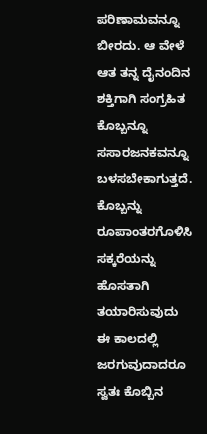ಪರಿಣಾಮವನ್ನೂ ಬೀರದು. ಆ ವೇಳೆ ಆತ ತನ್ನ ದೈನಂದಿನ ಶಕ್ತಿಗಾಗಿ ಸಂಗ್ರಹಿತ ಕೊಬ್ಬನ್ನೂ ಸಸಾರಜನಕವನ್ನೂ ಬಳಸಬೇಕಾಗುತ್ತದೆ. ಕೊಬ್ಬನ್ನು ರೂಪಾಂತರಗೊಳಿಸಿ ಸಕ್ಕರೆಯನ್ನು ಹೊಸತಾಗಿ ತಯಾರಿಸುವುದು ಈ ಕಾಲದಲ್ಲಿ ಜರಗುವುದಾದರೂ ಸ್ವತಃ ಕೊಬ್ಬಿನ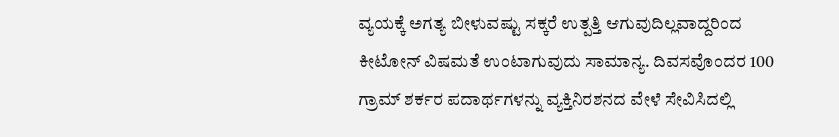ವ್ಯಯಕ್ಕೆ ಅಗತ್ಯ ಬೀಳುವಷ್ಟು ಸಕ್ಕರೆ ಉತ್ಪತ್ತಿ ಆಗುವುದಿಲ್ಲವಾದ್ದರಿಂದ ಕೀಟೋನ್ ವಿಷಮತೆ ಉಂಟಾಗುವುದು ಸಾಮಾನ್ಯ. ದಿವಸವೊಂದರ 100 ಗ್ರಾಮ್ ಶರ್ಕರ ಪದಾರ್ಥಗಳನ್ನು ವ್ಯಕ್ತಿನಿರಶನದ ವೇಳೆ ಸೇವಿಸಿದಲ್ಲಿ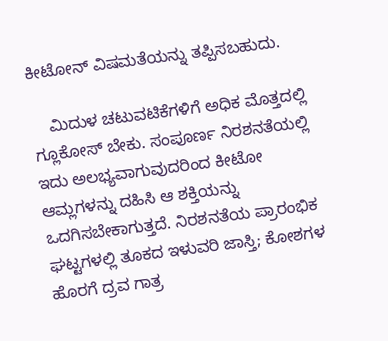ಕೀಟೋನ್ ವಿಷಮತೆಯನ್ನು ತಪ್ಪಿಸಬಹುದು.

    ಮಿದುಳ ಚಟುವಟಿಕೆಗಳಿಗೆ ಅಧಿಕ ಮೊತ್ತದಲ್ಲಿ ಗ್ಲೂಕೋಸ್ ಬೇಕು. ಸಂಪೂರ್ಣ ನಿರಶನತೆಯಲ್ಲಿ ಇದು ಅಲಭ್ಯವಾಗುವುದರಿಂದ ಕೀಟೋ ಆಮ್ಲಗಳನ್ನು ದಹಿಸಿ ಆ ಶಕ್ತಿಯನ್ನು ಒದಗಿಸಬೇಕಾಗುತ್ತದೆ. ನಿರಶನತೆಯ ಪ್ರಾರಂಭಿಕ ಘಟ್ಟಗಳಲ್ಲಿ ತೂಕದ ಇಳುವರಿ ಜಾಸ್ತಿ; ಕೋಶಗಳ ಹೊರಗೆ ದ್ರವ ಗಾತ್ರ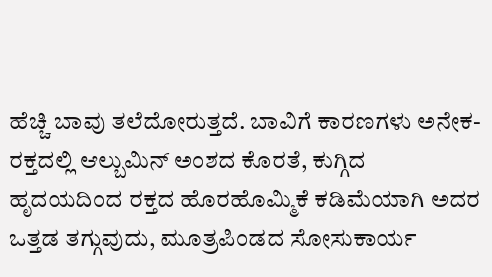ಹೆಚ್ಚಿ ಬಾವು ತಲೆದೋರುತ್ತದೆ. ಬಾವಿಗೆ ಕಾರಣಗಳು ಅನೇಕ- ರಕ್ತದಲ್ಲಿ ಆಲ್ಬುಮಿನ್ ಅಂಶದ ಕೊರತೆ, ಕುಗ್ಗಿದ ಹೃದಯದಿಂದ ರಕ್ತದ ಹೊರಹೊಮ್ಮಿಕೆ ಕಡಿಮೆಯಾಗಿ ಅದರ ಒತ್ತಡ ತಗ್ಗುವುದು, ಮೂತ್ರಪಿಂಡದ ಸೋಸುಕಾರ್ಯ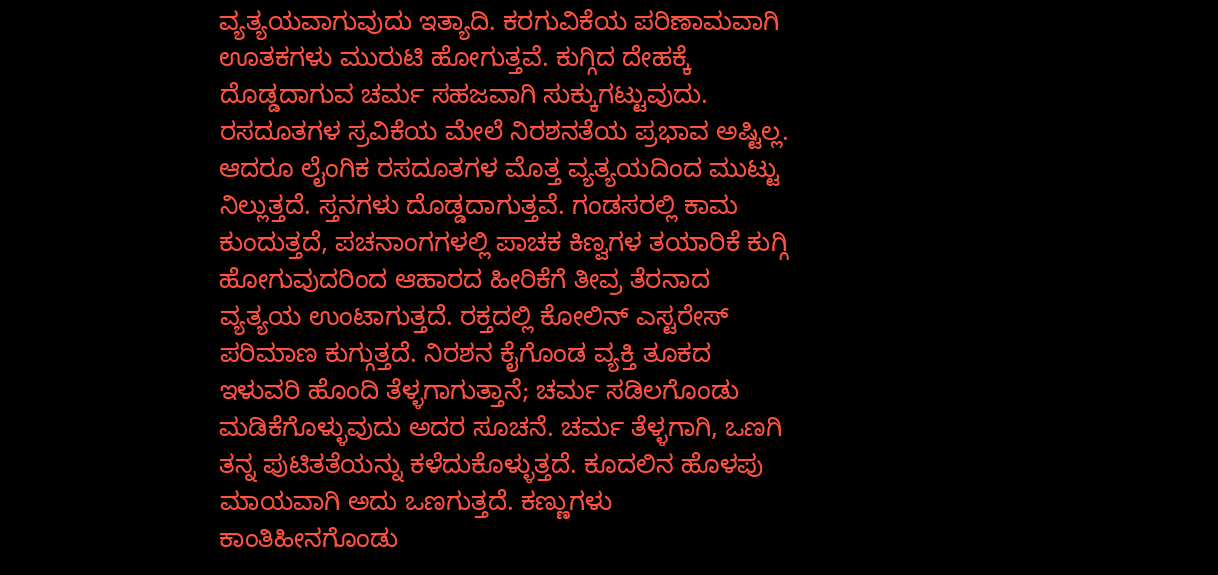ವ್ಯತ್ಯಯವಾಗುವುದು ಇತ್ಯಾದಿ. ಕರಗುವಿಕೆಯ ಪರಿಣಾಮವಾಗಿ ಊತಕಗಳು ಮುರುಟಿ ಹೋಗುತ್ತವೆ. ಕುಗ್ಗಿದ ದೇಹಕ್ಕೆ ದೊಡ್ಡದಾಗುವ ಚರ್ಮ ಸಹಜವಾಗಿ ಸುಕ್ಕುಗಟ್ಟುವುದು. ರಸದೂತಗಳ ಸ್ರವಿಕೆಯ ಮೇಲೆ ನಿರಶನತೆಯ ಪ್ರಭಾವ ಅಷ್ಟಿಲ್ಲ. ಆದರೂ ಲೈಂಗಿಕ ರಸದೂತಗಳ ಮೊತ್ತ ವ್ಯತ್ಯಯದಿಂದ ಮುಟ್ಟು ನಿಲ್ಲುತ್ತದೆ. ಸ್ತನಗಳು ದೊಡ್ಡದಾಗುತ್ತವೆ. ಗಂಡಸರಲ್ಲಿ ಕಾಮ ಕುಂದುತ್ತದೆ, ಪಚನಾಂಗಗಳಲ್ಲಿ ಪಾಚಕ ಕಿಣ್ವಗಳ ತಯಾರಿಕೆ ಕುಗ್ಗಿ ಹೋಗುವುದರಿಂದ ಆಹಾರದ ಹೀರಿಕೆಗೆ ತೀವ್ರ ತೆರನಾದ ವ್ಯತ್ಯಯ ಉಂಟಾಗುತ್ತದೆ. ರಕ್ತದಲ್ಲಿ ಕೋಲಿನ್ ಎಸ್ಟರೇಸ್ ಪರಿಮಾಣ ಕುಗ್ಗುತ್ತದೆ. ನಿರಶನ ಕೈಗೊಂಡ ವ್ಯಕ್ತಿ ತೂಕದ ಇಳುವರಿ ಹೊಂದಿ ತೆಳ್ಳಗಾಗುತ್ತಾನೆ; ಚರ್ಮ ಸಡಿಲಗೊಂಡು ಮಡಿಕೆಗೊಳ್ಳುವುದು ಅದರ ಸೂಚನೆ. ಚರ್ಮ ತೆಳ್ಳಗಾಗಿ, ಒಣಗಿ ತನ್ನ ಪುಟಿತತೆಯನ್ನು ಕಳೆದುಕೊಳ್ಳುತ್ತದೆ. ಕೂದಲಿನ ಹೊಳಪು ಮಾಯವಾಗಿ ಅದು ಒಣಗುತ್ತದೆ. ಕಣ್ಣುಗಳು ಕಾಂತಿಹೀನಗೊಂಡು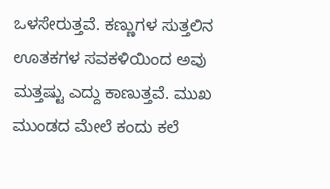ಒಳಸೇರುತ್ತವೆ. ಕಣ್ಣುಗಳ ಸುತ್ತಲಿನ ಊತಕಗಳ ಸವಕಳಿಯಿಂದ ಅವು ಮತ್ತಷ್ಟು ಎದ್ದು ಕಾಣುತ್ತವೆ. ಮುಖ ಮುಂಡದ ಮೇಲೆ ಕಂದು ಕಲೆ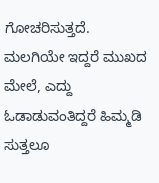ಗೋಚರಿಸುತ್ತದೆ. ಮಲಗಿಯೇ ಇದ್ದರೆ ಮುಖದ ಮೇಲೆ, ಎದ್ದು ಓಡಾಡುವಂತಿದ್ದರೆ ಹಿಮ್ಮಡಿ ಸುತ್ತಲೂ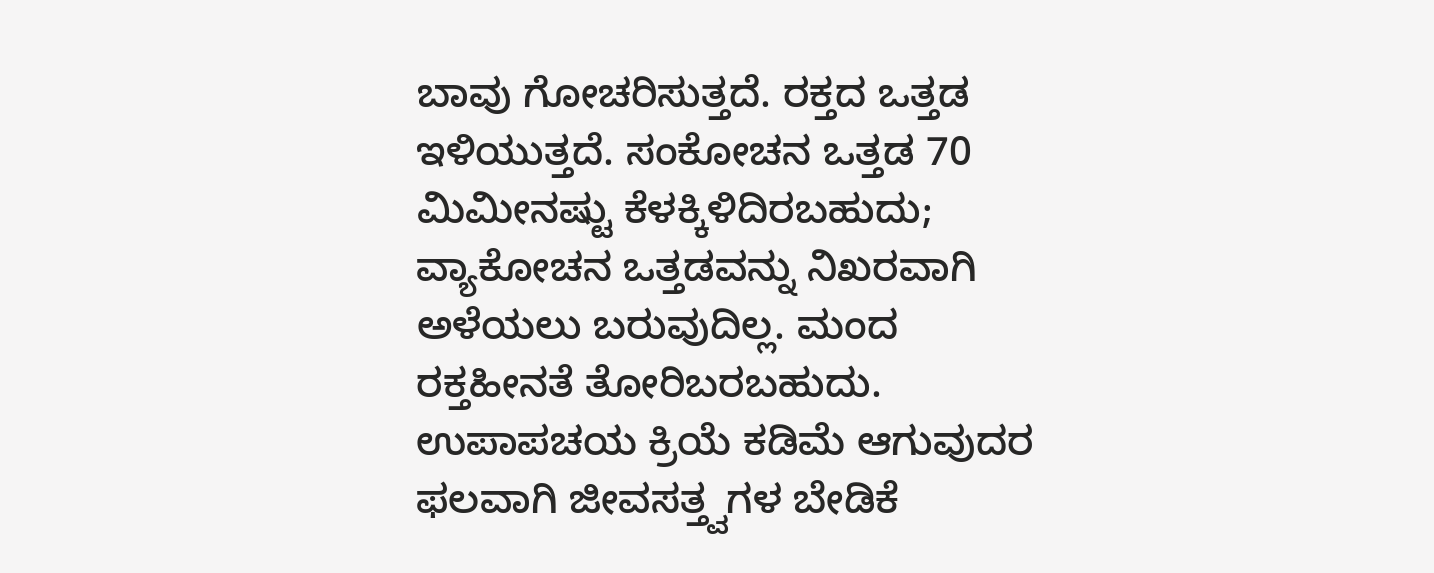ಬಾವು ಗೋಚರಿಸುತ್ತದೆ. ರಕ್ತದ ಒತ್ತಡ ಇಳಿಯುತ್ತದೆ. ಸಂಕೋಚನ ಒತ್ತಡ 70 ಮಿಮೀನಷ್ಟು ಕೆಳಕ್ಕಿಳಿದಿರಬಹುದು; ವ್ಯಾಕೋಚನ ಒತ್ತಡವನ್ನು ನಿಖರವಾಗಿ ಅಳೆಯಲು ಬರುವುದಿಲ್ಲ. ಮಂದ ರಕ್ತಹೀನತೆ ತೋರಿಬರಬಹುದು. ಉಪಾಪಚಯ ಕ್ರಿಯೆ ಕಡಿಮೆ ಆಗುವುದರ ಫಲವಾಗಿ ಜೀವಸತ್ತ್ವಗಳ ಬೇಡಿಕೆ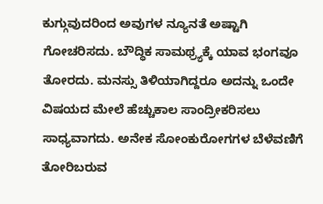ಕುಗ್ಗುವುದರಿಂದ ಅವುಗಳ ನ್ಯೂನತೆ ಅಷ್ಟಾಗಿ ಗೋಚರಿಸದು. ಬೌದ್ಧಿಕ ಸಾಮಥ್ರ್ಯಕ್ಕೆ ಯಾವ ಭಂಗವೂ ತೋರದು. ಮನಸ್ಸು ತಿಳಿಯಾಗಿದ್ದರೂ ಅದನ್ನು ಒಂದೇ ವಿಷಯದ ಮೇಲೆ ಹೆಚ್ಚುಕಾಲ ಸಾಂದ್ರೀಕರಿಸಲು ಸಾಧ್ಯವಾಗದು. ಅನೇಕ ಸೋಂಕುರೋಗಗಳ ಬೆಳೆವಣಿಗೆ ತೋರಿಬರುವ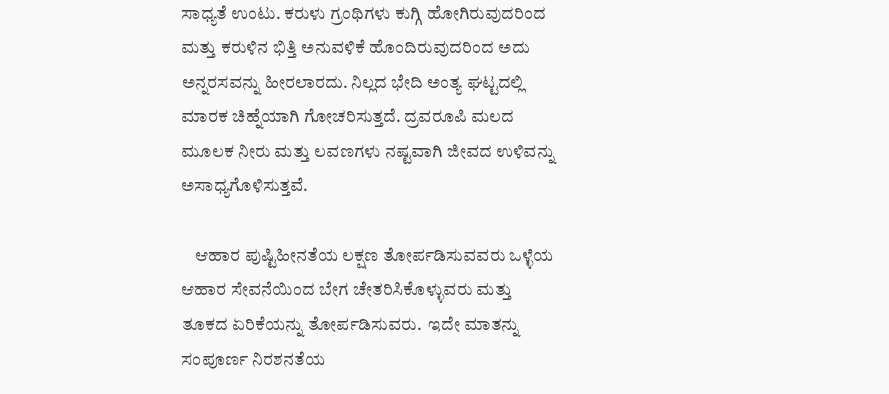ಸಾಧ್ಯತೆ ಉಂಟು. ಕರುಳು ಗ್ರಂಥಿಗಳು ಕುಗ್ಗಿ ಹೋಗಿರುವುದರಿಂದ ಮತ್ತು ಕರುಳಿನ ಭಿತ್ತಿ ಅನುವಳಿಕೆ ಹೊಂದಿರುವುದರಿಂದ ಅದು ಅನ್ನರಸವನ್ನು ಹೀರಲಾರದು. ನಿಲ್ಲದ ಭೇದಿ ಅಂತ್ಯ ಘಟ್ಟದಲ್ಲಿ ಮಾರಕ ಚಿಹ್ನೆಯಾಗಿ ಗೋಚರಿಸುತ್ತದೆ. ದ್ರವರೂಪಿ ಮಲದ ಮೂಲಕ ನೀರು ಮತ್ತು ಲವಣಗಳು ನಷ್ಟವಾಗಿ ಜೀವದ ಉಳಿವನ್ನು ಅಸಾಧ್ಯಗೊಳಿಸುತ್ತವೆ.

    ಆಹಾರ ಪುಷ್ಟಿಹೀನತೆಯ ಲಕ್ಷಣ ತೋರ್ಪಡಿಸುವವರು ಒಳ್ಳೆಯ ಆಹಾರ ಸೇವನೆಯಿಂದ ಬೇಗ ಚೇತರಿಸಿಕೊಳ್ಳುವರು ಮತ್ತು ತೂಕದ ಏರಿಕೆಯನ್ನು ತೋರ್ಪಡಿಸುವರು.  ಇದೇ ಮಾತನ್ನು ಸಂಪೂರ್ಣ ನಿರಶನತೆಯ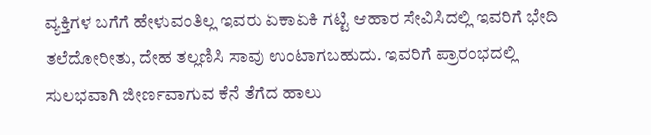ವ್ಯಕ್ತಿಗಳ ಬಗೆಗೆ ಹೇಳುವಂತಿಲ್ಲ ಇವರು ಏಕಾಏಕಿ ಗಟ್ಟಿ ಆಹಾರ ಸೇವಿಸಿದಲ್ಲಿ ಇವರಿಗೆ ಭೇದಿ ತಲೆದೋರೀತು, ದೇಹ ತಲ್ಲಣಿಸಿ ಸಾವು ಉಂಟಾಗಬಹುದು. ಇವರಿಗೆ ಪ್ರಾರಂಭದಲ್ಲಿ ಸುಲಭವಾಗಿ ಜೀರ್ಣವಾಗುವ ಕೆನೆ ತೆಗೆದ ಹಾಲು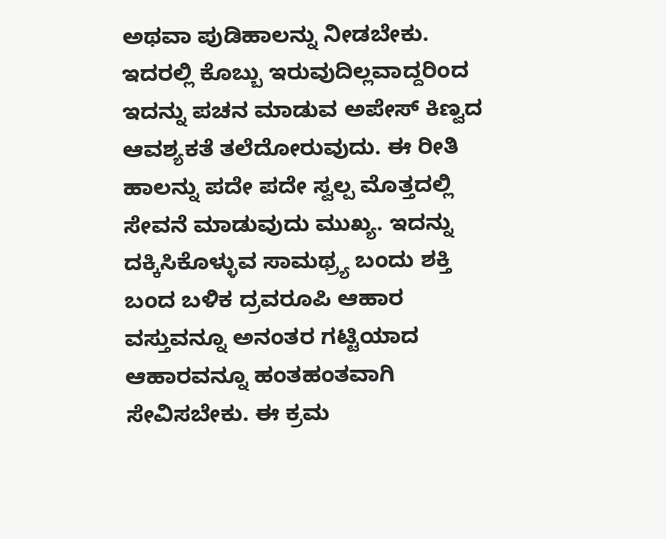ಅಥವಾ ಪುಡಿಹಾಲನ್ನು ನೀಡಬೇಕು. ಇದರಲ್ಲಿ ಕೊಬ್ಬು ಇರುವುದಿಲ್ಲವಾದ್ದರಿಂದ ಇದನ್ನು ಪಚನ ಮಾಡುವ ಅಪೇಸ್ ಕಿಣ್ವದ ಆವಶ್ಯಕತೆ ತಲೆದೋರುವುದು. ಈ ರೀತಿ ಹಾಲನ್ನು ಪದೇ ಪದೇ ಸ್ವಲ್ಪ ಮೊತ್ತದಲ್ಲಿ ಸೇವನೆ ಮಾಡುವುದು ಮುಖ್ಯ. ಇದನ್ನು ದಕ್ಕಿಸಿಕೊಳ್ಳುವ ಸಾಮಥ್ರ್ಯ ಬಂದು ಶಕ್ತಿ ಬಂದ ಬಳಿಕ ದ್ರವರೂಪಿ ಆಹಾರ ವಸ್ತುವನ್ನೂ ಅನಂತರ ಗಟ್ಟಿಯಾದ ಆಹಾರವನ್ನೂ ಹಂತಹಂತವಾಗಿ ಸೇವಿಸಬೇಕು. ಈ ಕ್ರಮ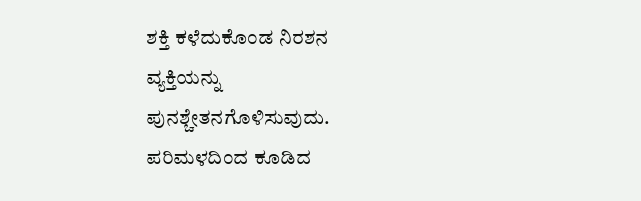ಶಕ್ತಿ ಕಳೆದುಕೊಂಡ ನಿರಶನ ವ್ಯಕ್ತಿಯನ್ನು ಪುನಶ್ಚೇತನಗೊಳಿಸುವುದು. ಪರಿಮಳದಿಂದ ಕೂಡಿದ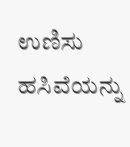ಉಣಿಸು ಹಸಿವೆಯನ್ನು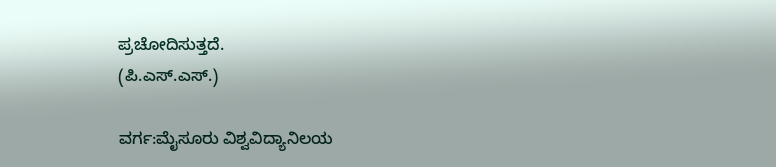ಪ್ರಚೋದಿಸುತ್ತದೆ.
(ಪಿ.ಎಸ್.ಎಸ್.)

ವರ್ಗ:ಮೈಸೂರು ವಿಶ್ವವಿದ್ಯಾನಿಲಯ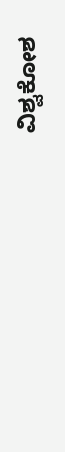ವಿಶ್ವಕೋಶ